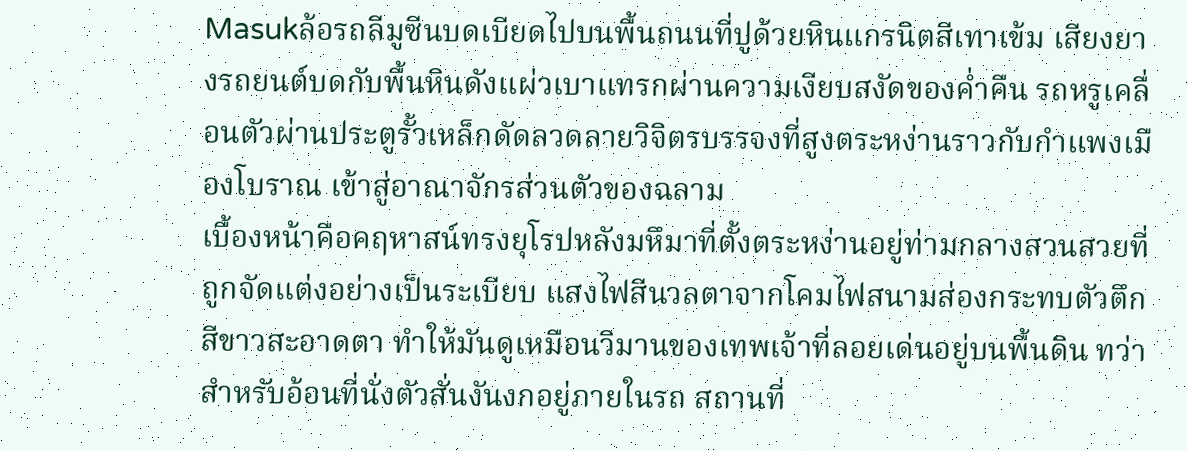Masukล้อรถลีมูซีนบดเบียดไปบนพื้นถนนที่ปูด้วยหินแกรนิตสีเทาเข้ม เสียงยางรถยนต์บดกับพื้นหินดังแผ่วเบาแทรกผ่านความเงียบสงัดของค่ำคืน รถหรูเคลื่อนตัวผ่านประตูรั้วเหล็กดัดลวดลายวิจิตรบรรจงที่สูงตระหง่านราวกับกำแพงเมืองโบราณ เข้าสู่อาณาจักรส่วนตัวของฉลาม
เบื้องหน้าคือคฤหาสน์ทรงยุโรปหลังมหึมาที่ตั้งตระหง่านอยู่ท่ามกลางสวนสวยที่ถูกจัดแต่งอย่างเป็นระเบียบ แสงไฟสีนวลตาจากโคมไฟสนามส่องกระทบตัวตึกสีขาวสะอาดตา ทำให้มันดูเหมือนวิมานของเทพเจ้าที่ลอยเด่นอยู่บนพื้นดิน ทว่าสำหรับอ้อนที่นั่งตัวสั่นงันงกอยู่ภายในรถ สถานที่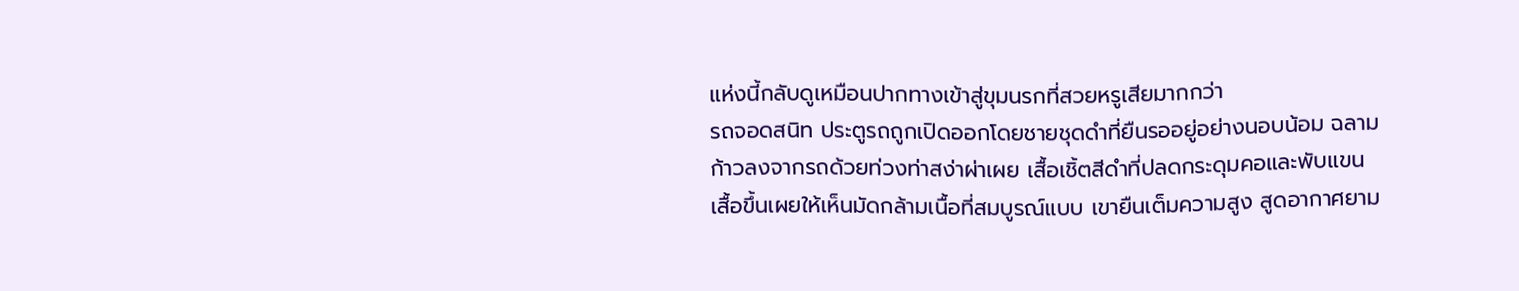แห่งนี้กลับดูเหมือนปากทางเข้าสู่ขุมนรกที่สวยหรูเสียมากกว่า
รถจอดสนิท ประตูรถถูกเปิดออกโดยชายชุดดำที่ยืนรออยู่อย่างนอบน้อม ฉลามก้าวลงจากรถด้วยท่วงท่าสง่าผ่าเผย เสื้อเชิ้ตสีดำที่ปลดกระดุมคอและพับแขนเสื้อขึ้นเผยให้เห็นมัดกล้ามเนื้อที่สมบูรณ์แบบ เขายืนเต็มความสูง สูดอากาศยาม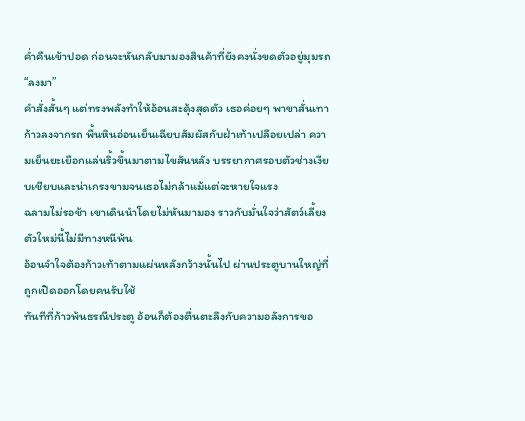ค่ำคืนเข้าปอด ก่อนจะหันกลับมามองสินค้าที่ยังคงนั่งขดตัวอยู่มุมรถ
“ลงมา”
คำสั่งสั้นๆ แต่ทรงพลังทำให้อ้อนสะดุ้งสุดตัว เธอค่อยๆ พาขาสั่นเทาก้าวลงจากรถ พื้นหินอ่อนเย็นเฉียบสัมผัสกับฝ่าเท้าเปลือยเปล่า ความเย็นยะเยือกแล่นริ้วขึ้นมาตามไขสันหลัง บรรยากาศรอบตัวช่างเงียบเชียบและน่าเกรงขามจนเธอไม่กล้าแม้แต่จะหายใจแรง
ฉลามไม่รอช้า เขาเดินนำโดยไม่หันมามอง ราวกับมั่นใจว่าสัตว์เลี้ยงตัวใหม่นี้ไม่มีทางหนีพ้น
อ้อนจำใจต้องก้าวเท้าตามแผ่นหลังกว้างนั้นไป ผ่านประตูบานใหญ่ที่ถูกเปิดออกโดยคนรับใช้
ทันทีที่ก้าวพ้นธรณีประตู อ้อนก็ต้องตื่นตะลึงกับความอลังการขอ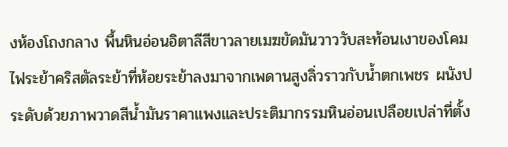งห้องโถงกลาง พื้นหินอ่อนอิตาลีสีขาวลายเมฆขัดมันวาววับสะท้อนเงาของโคมไฟระย้าคริสตัลระย้าที่ห้อยระย้าลงมาจากเพดานสูงลิ่วราวกับน้ำตกเพชร ผนังประดับด้วยภาพวาดสีน้ำมันราคาแพงและประติมากรรมหินอ่อนเปลือยเปล่าที่ตั้ง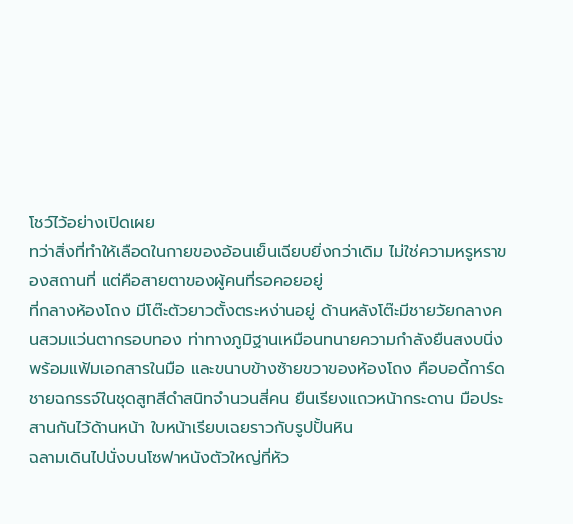โชว์ไว้อย่างเปิดเผย
ทว่าสิ่งที่ทำให้เลือดในกายของอ้อนเย็นเฉียบยิ่งกว่าเดิม ไม่ใช่ความหรูหราของสถานที่ แต่คือสายตาของผู้คนที่รอคอยอยู่
ที่กลางห้องโถง มีโต๊ะตัวยาวตั้งตระหง่านอยู่ ด้านหลังโต๊ะมีชายวัยกลางคนสวมแว่นตากรอบทอง ท่าทางภูมิฐานเหมือนทนายความกำลังยืนสงบนิ่งพร้อมแฟ้มเอกสารในมือ และขนาบข้างซ้ายขวาของห้องโถง คือบอดี้การ์ดชายฉกรรจ์ในชุดสูทสีดำสนิทจำนวนสี่คน ยืนเรียงแถวหน้ากระดาน มือประสานกันไว้ด้านหน้า ใบหน้าเรียบเฉยราวกับรูปปั้นหิน
ฉลามเดินไปนั่งบนโซฟาหนังตัวใหญ่ที่หัว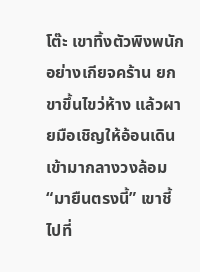โต๊ะ เขาทิ้งตัวพิงพนักอย่างเกียจคร้าน ยกขาขึ้นไขว่ห้าง แล้วผายมือเชิญให้อ้อนเดินเข้ามากลางวงล้อม
“มายืนตรงนี้” เขาชี้ไปที่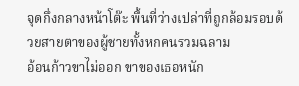จุดกึ่งกลางหน้าโต๊ะ พื้นที่ว่างเปล่าที่ถูกล้อมรอบด้วยสายตาของผู้ชายทั้งหกคนรวมฉลาม
อ้อนก้าวขาไม่ออก ขาของเธอหนัก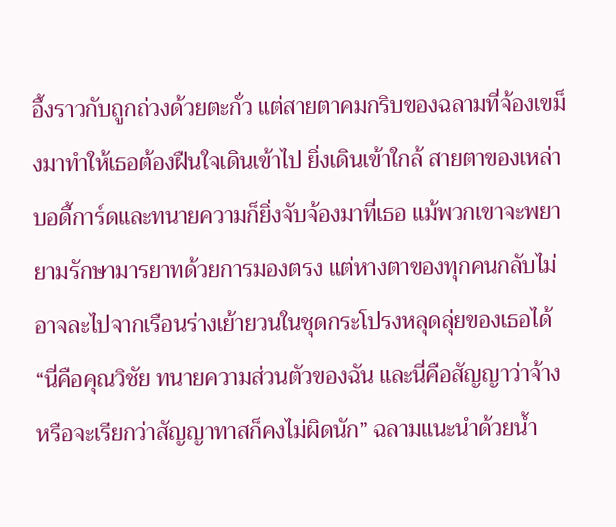อึ้งราวกับถูกถ่วงด้วยตะกั่ว แต่สายตาคมกริบของฉลามที่จ้องเขม็งมาทำให้เธอต้องฝืนใจเดินเข้าไป ยิ่งเดินเข้าใกล้ สายตาของเหล่าบอดี้การ์ดและทนายความก็ยิ่งจับจ้องมาที่เธอ แม้พวกเขาจะพยายามรักษามารยาทด้วยการมองตรง แต่หางตาของทุกคนกลับไม่อาจละไปจากเรือนร่างเย้ายวนในชุดกระโปรงหลุดลุ่ยของเธอได้
“นี่คือคุณวิชัย ทนายความส่วนตัวของฉัน และนี่คือสัญญาว่าจ้าง หรือจะเรียกว่าสัญญาทาสก็คงไม่ผิดนัก” ฉลามแนะนำด้วยน้ำ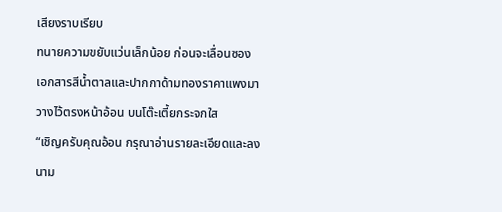เสียงราบเรียบ
ทนายความขยับแว่นเล็กน้อย ก่อนจะเลื่อนซองเอกสารสีน้ำตาลและปากกาด้ามทองราคาแพงมาวางไว้ตรงหน้าอ้อน บนโต๊ะเตี้ยกระจกใส
“เชิญครับคุณอ้อน กรุณาอ่านรายละเอียดและลงนาม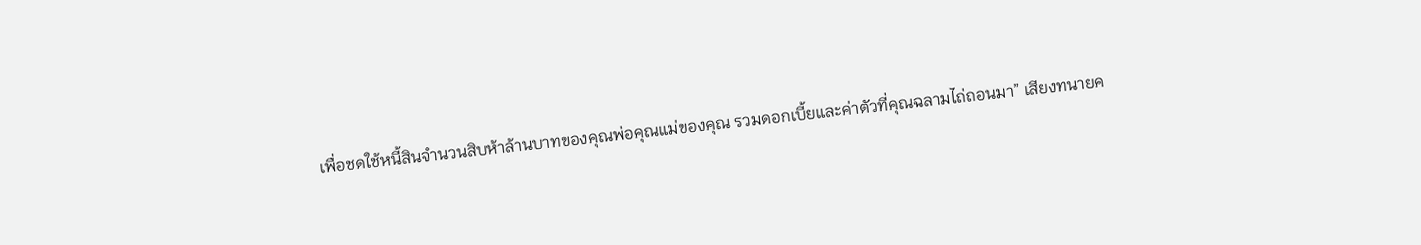เพื่อชดใช้หนี้สินจำนวนสิบห้าล้านบาทของคุณพ่อคุณแม่ของคุณ รวมดอกเบี้ยและค่าตัวที่คุณฉลามไถ่ถอนมา” เสียงทนายค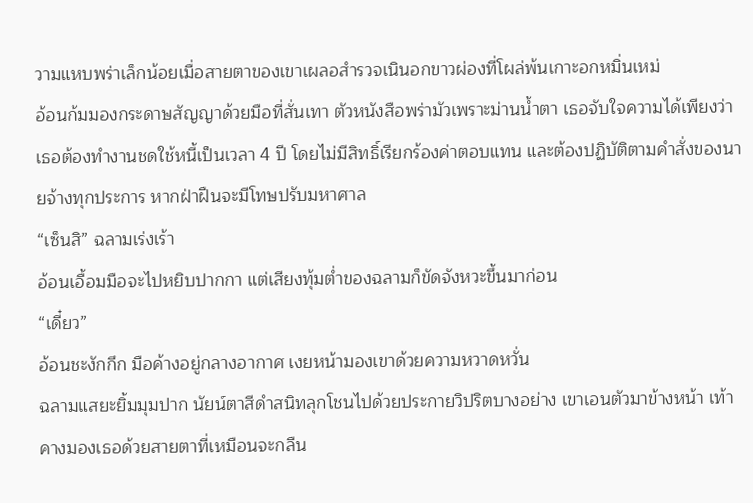วามแหบพร่าเล็กน้อยเมื่อสายตาของเขาเผลอสำรวจเนินอกขาวผ่องที่โผล่พ้นเกาะอกหมิ่นเหม่
อ้อนก้มมองกระดาษสัญญาด้วยมือที่สั่นเทา ตัวหนังสือพร่ามัวเพราะม่านน้ำตา เธอจับใจความได้เพียงว่า เธอต้องทำงานชดใช้หนี้เป็นเวลา 4 ปี โดยไม่มีสิทธิ์เรียกร้องค่าตอบแทน และต้องปฏิบัติตามคำสั่งของนายจ้างทุกประการ หากฝ่าฝืนจะมีโทษปรับมหาศาล
“เซ็นสิ” ฉลามเร่งเร้า
อ้อนเอื้อมมือจะไปหยิบปากกา แต่เสียงทุ้มต่ำของฉลามก็ขัดจังหวะขึ้นมาก่อน
“เดี๋ยว”
อ้อนชะงักกึก มือค้างอยู่กลางอากาศ เงยหน้ามองเขาด้วยความหวาดหวั่น
ฉลามแสยะยิ้มมุมปาก นัยน์ตาสีดำสนิทลุกโชนไปด้วยประกายวิปริตบางอย่าง เขาเอนตัวมาข้างหน้า เท้าคางมองเธอด้วยสายตาที่เหมือนจะกลืน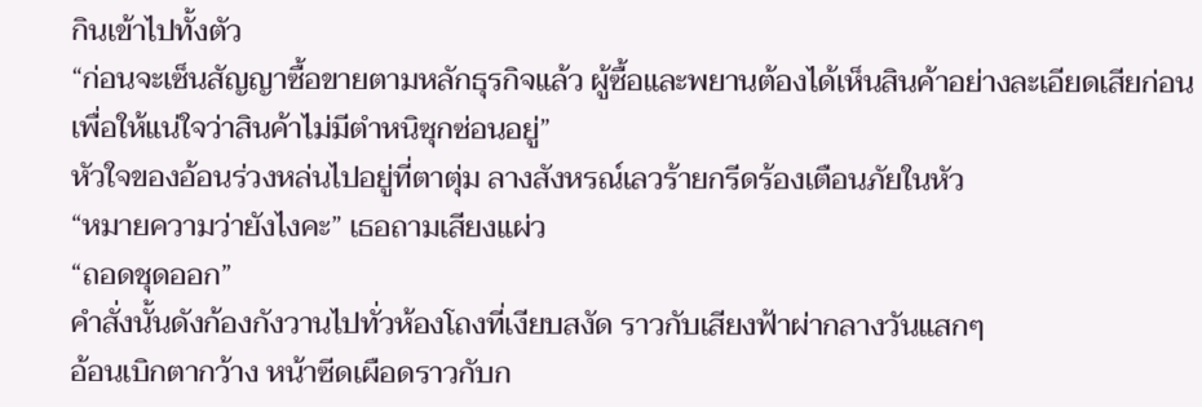กินเข้าไปทั้งตัว
“ก่อนจะเซ็นสัญญาซื้อขายตามหลักธุรกิจแล้ว ผู้ซื้อและพยานต้องได้เห็นสินค้าอย่างละเอียดเสียก่อน เพื่อให้แน่ใจว่าสินค้าไม่มีตำหนิซุกซ่อนอยู่”
หัวใจของอ้อนร่วงหล่นไปอยู่ที่ตาตุ่ม ลางสังหรณ์เลวร้ายกรีดร้องเตือนภัยในหัว
“หมายความว่ายังไงคะ” เธอถามเสียงแผ่ว
“ถอดชุดออก”
คำสั่งนั้นดังก้องกังวานไปทั่วห้องโถงที่เงียบสงัด ราวกับเสียงฟ้าผ่ากลางวันแสกๆ
อ้อนเบิกตากว้าง หน้าซีดเผือดราวกับก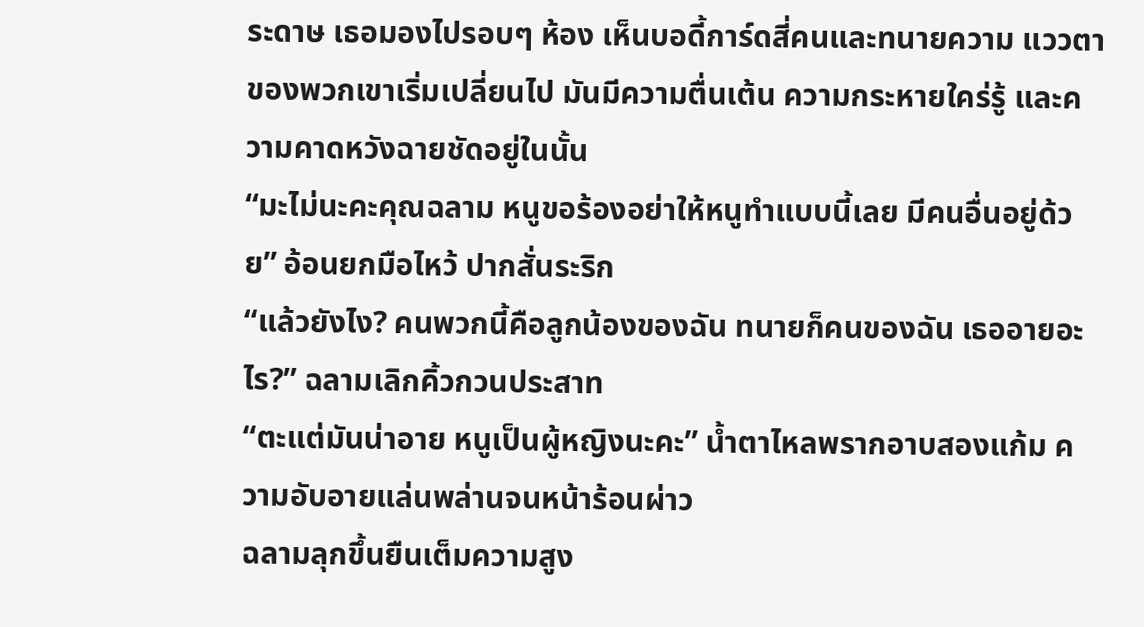ระดาษ เธอมองไปรอบๆ ห้อง เห็นบอดี้การ์ดสี่คนและทนายความ แววตาของพวกเขาเริ่มเปลี่ยนไป มันมีความตื่นเต้น ความกระหายใคร่รู้ และความคาดหวังฉายชัดอยู่ในนั้น
“มะไม่นะคะคุณฉลาม หนูขอร้องอย่าให้หนูทำแบบนี้เลย มีคนอื่นอยู่ด้วย” อ้อนยกมือไหว้ ปากสั่นระริก
“แล้วยังไง? คนพวกนี้คือลูกน้องของฉัน ทนายก็คนของฉัน เธออายอะไร?” ฉลามเลิกคิ้วกวนประสาท
“ตะแต่มันน่าอาย หนูเป็นผู้หญิงนะคะ” น้ำตาไหลพรากอาบสองแก้ม ความอับอายแล่นพล่านจนหน้าร้อนผ่าว
ฉลามลุกขึ้นยืนเต็มความสูง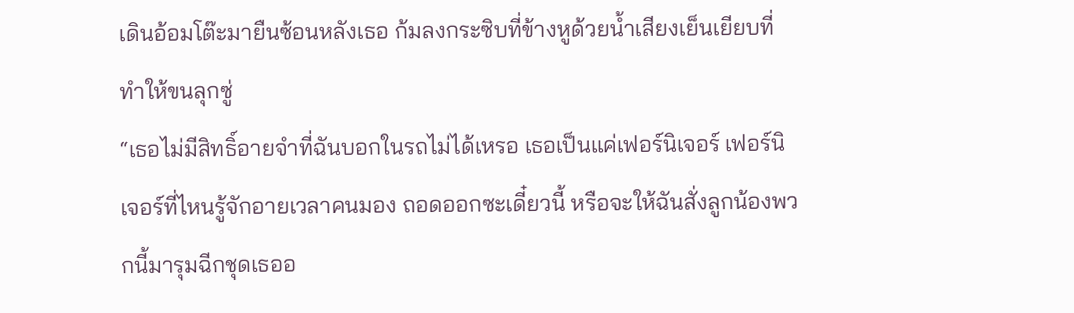เดินอ้อมโต๊ะมายืนซ้อนหลังเธอ ก้มลงกระซิบที่ข้างหูด้วยน้ำเสียงเย็นเยียบที่ทำให้ขนลุกซู่
“เธอไม่มีสิทธิ์อายจำที่ฉันบอกในรถไม่ได้เหรอ เธอเป็นแค่เฟอร์นิเจอร์ เฟอร์นิเจอร์ที่ไหนรู้จักอายเวลาคนมอง ถอดออกซะเดี๋ยวนี้ หรือจะให้ฉันสั่งลูกน้องพวกนี้มารุมฉีกชุดเธออ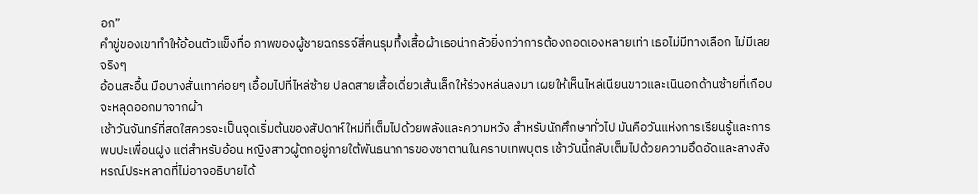อก”
คำขู่ของเขาทำให้อ้อนตัวแข็งทื่อ ภาพของผู้ชายฉกรรจ์สี่คนรุมทึ้งเสื้อผ้าเธอน่ากลัวยิ่งกว่าการต้องถอดเองหลายเท่า เธอไม่มีทางเลือก ไม่มีเลยจริงๆ
อ้อนสะอื้น มือบางสั่นเทาค่อยๆ เอื้อมไปที่ไหล่ซ้าย ปลดสายเสื้อเดี่ยวเส้นเล็กให้ร่วงหล่นลงมา เผยให้เห็นไหล่เนียนขาวและเนินอกด้านซ้ายที่เกือบจะหลุดออกมาจากผ้า
เช้าวันจันทร์ที่สดใสควรจะเป็นจุดเริ่มต้นของสัปดาห์ใหม่ที่เต็มไปด้วยพลังและความหวัง สำหรับนักศึกษาทั่วไป มันคือวันแห่งการเรียนรู้และการพบปะเพื่อนฝูง แต่สำหรับอ้อน หญิงสาวผู้ตกอยู่ภายใต้พันธนาการของซาตานในคราบเทพบุตร เช้าวันนี้กลับเต็มไปด้วยความอึดอัดและลางสังหรณ์ประหลาดที่ไม่อาจอธิบายได้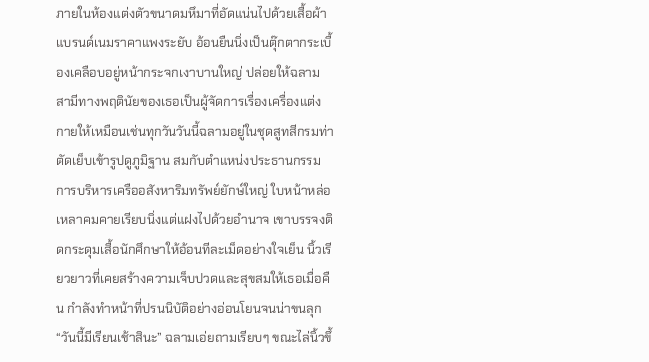ภายในห้องแต่งตัวขนาดมหึมาที่อัดแน่นไปด้วยเสื้อผ้าแบรนด์เนมราคาแพงระยับ อ้อนยืนนิ่งเป็นตุ๊กตากระเบื้องเคลือบอยู่หน้ากระจกเงาบานใหญ่ ปล่อยให้ฉลาม สามีทางพฤตินัยของเธอเป็นผู้จัดการเรื่องเครื่องแต่งกายให้เหมือนเช่นทุกวันวันนี้ฉลามอยู่ในชุดสูทสีกรมท่าตัดเย็บเข้ารูปดูภูมิฐาน สมกับตำแหน่งประธานกรรมการบริหารเครืออสังหาริมทรัพย์ยักษ์ใหญ่ ใบหน้าหล่อเหลาคมคายเรียบนิ่งแต่แฝงไปด้วยอำนาจ เขาบรรจงติดกระดุมเสื้อนักศึกษาให้อ้อนทีละเม็ดอย่างใจเย็น นิ้วเรียวยาวที่เคยสร้างความเจ็บปวดและสุขสมให้เธอเมื่อคืน กำลังทำหน้าที่ปรนนิบัติอย่างอ่อนโยนจนน่าขนลุก“วันนี้มีเรียนเช้าสินะ” ฉลามเอ่ยถามเรียบๆ ขณะไล่นิ้วขึ้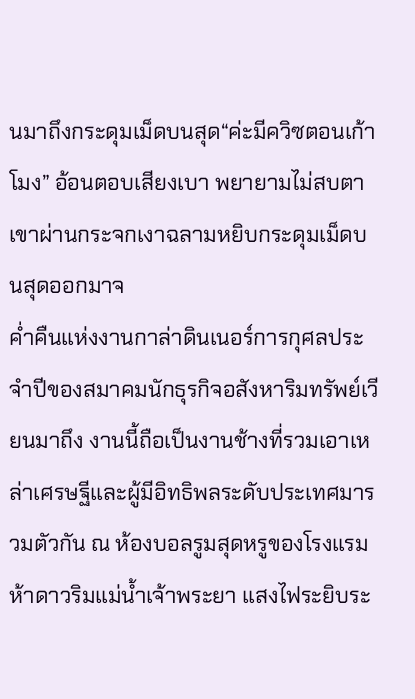นมาถึงกระดุมเม็ดบนสุด“ค่ะมีควิซตอนเก้าโมง” อ้อนตอบเสียงเบา พยายามไม่สบตาเขาผ่านกระจกเงาฉลามหยิบกระดุมเม็ดบนสุดออกมาจ
ค่ำคืนแห่งงานกาล่าดินเนอร์การกุศลประจำปีของสมาคมนักธุรกิจอสังหาริมทรัพย์เวียนมาถึง งานนี้ถือเป็นงานช้างที่รวมเอาเหล่าเศรษฐีและผู้มีอิทธิพลระดับประเทศมารวมตัวกัน ณ ห้องบอลรูมสุดหรูของโรงแรมห้าดาวริมแม่น้ำเจ้าพระยา แสงไฟระยิบระ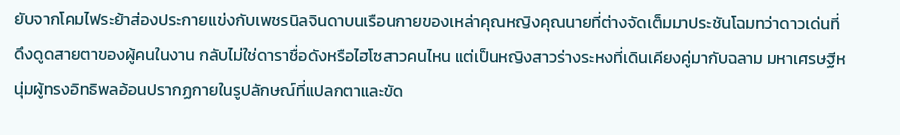ยับจากโคมไฟระย้าส่องประกายแข่งกับเพชรนิลจินดาบนเรือนกายของเหล่าคุณหญิงคุณนายที่ต่างจัดเต็มมาประชันโฉมทว่าดาวเด่นที่ดึงดูดสายตาของผู้คนในงาน กลับไม่ใช่ดาราชื่อดังหรือไฮโซสาวคนไหน แต่เป็นหญิงสาวร่างระหงที่เดินเคียงคู่มากับฉลาม มหาเศรษฐีหนุ่มผู้ทรงอิทธิพลอ้อนปรากฏกายในรูปลักษณ์ที่แปลกตาและขัด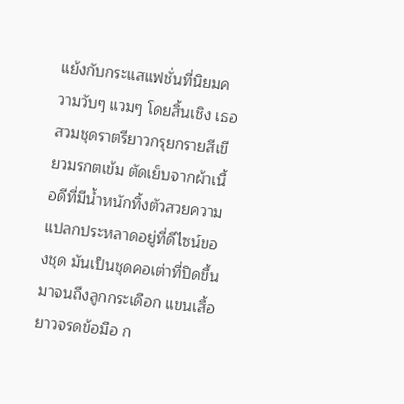แย้งกับกระแสแฟชั่นที่นิยมความวับๆ แวมๆ โดยสิ้นเชิง เธอสวมชุดราตรียาวกรุยกรายสีเขียวมรกตเข้ม ตัดเย็บจากผ้าเนื้อดีที่มีน้ำหนักทิ้งตัวสวยความแปลกประหลาดอยู่ที่ดีไซน์ของชุด มันเป็นชุดคอเต่าที่ปิดขึ้นมาจนถึงลูกกระเดือก แขนเสื้อยาวจรดข้อมือ ก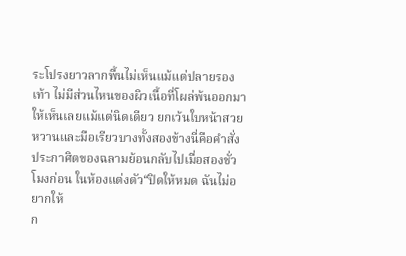ระโปรงยาวลากพื้นไม่เห็นแม้แต่ปลายรองเท้า ไม่มีส่วนไหนของผิวเนื้อที่โผล่พ้นออกมาให้เห็นเลยแม้แต่นิดเดียว ยกเว้นใบหน้าสวยหวานและมือเรียวบางทั้งสองข้างนี่คือคำสั่งประกาศิตของฉลามย้อนกลับไปเมื่อสองชั่วโมงก่อน ในห้องแต่งตัว“ปิดให้หมด ฉันไม่อยากให้
ก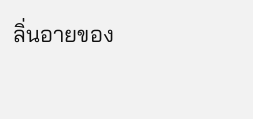ลิ่นอายของ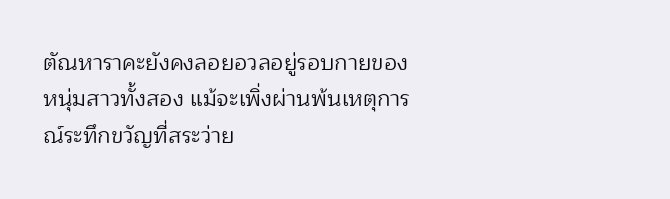ตัณหาราคะยังคงลอยอวลอยู่รอบกายของหนุ่มสาวทั้งสอง แม้จะเพิ่งผ่านพ้นเหตุการณ์ระทึกขวัญที่สระว่าย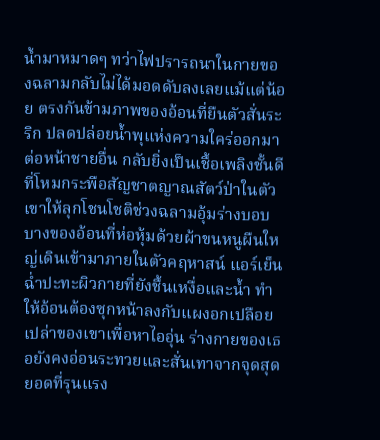น้ำมาหมาดๆ ทว่าไฟปรารถนาในกายของฉลามกลับไม่ได้มอดดับลงเลยแม้แต่น้อย ตรงกันข้ามภาพของอ้อนที่ยืนตัวสั่นระริก ปลดปล่อยน้ำพุแห่งความใคร่ออกมาต่อหน้าชายอื่น กลับยิ่งเป็นเชื้อเพลิงชั้นดีที่โหมกระพือสัญชาตญาณสัตว์ป่าในตัวเขาให้ลุกโชนโชติช่วงฉลามอุ้มร่างบอบบางของอ้อนที่ห่อหุ้มด้วยผ้าขนหนูผืนใหญ่เดินเข้ามาภายในตัวคฤหาสน์ แอร์เย็นฉ่ำปะทะผิวกายที่ยังชื้นเหงื่อและน้ำ ทำให้อ้อนต้องซุกหน้าลงกับแผงอกเปลือยเปล่าของเขาเพื่อหาไออุ่น ร่างกายของเธอยังคงอ่อนระทวยและสั่นเทาจากจุดสุดยอดที่รุนแรง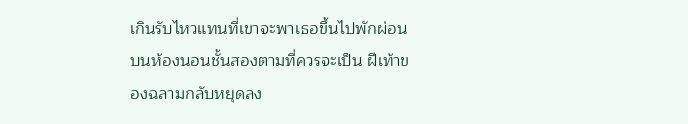เกินรับไหวแทนที่เขาจะพาเธอขึ้นไปพักผ่อนบนห้องนอนชั้นสองตามที่ควรจะเป็น ฝีเท้าของฉลามกลับหยุดลง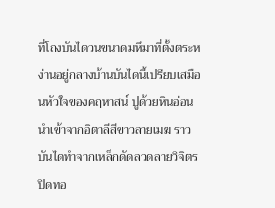ที่โถงบันไดวนขนาดมหึมาที่ตั้งตระหง่านอยู่กลางบ้านบันไดนี้เปรียบเสมือนหัวใจของคฤหาสน์ ปูด้วยหินอ่อนนำเข้าจากอิตาลีสีขาวลายเมฆ ราวบันไดทำจากเหล็กดัดลวดลายวิจิตรปิดทอ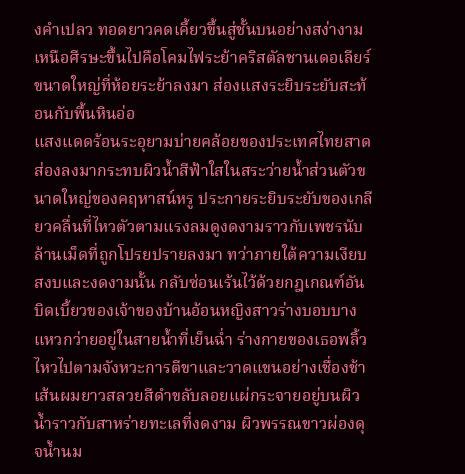งคำเปลว ทอดยาวคดเคี้ยวขึ้นสู่ชั้นบนอย่างสง่างาม เหนือศีรษะขึ้นไปคือโคมไฟระย้าคริสตัลชานเดอเลียร์ขนาดใหญ่ที่ห้อยระย้าลงมา ส่องแสงระยิบระยับสะท้อนกับพื้นหินอ่อ
แสงแดดร้อนระอุยามบ่ายคล้อยของประเทศไทยสาดส่องลงมากระทบผิวน้ำสีฟ้าใสในสระว่ายน้ำส่วนตัวขนาดใหญ่ของคฤหาสน์หรู ประกายระยิบระยับของเกลียวคลื่นที่ไหวตัวตามแรงลมดูงดงามราวกับเพชรนับล้านเม็ดที่ถูกโปรยปรายลงมา ทว่าภายใต้ความเงียบสงบและงดงามนั้น กลับซ่อนเร้นไว้ด้วยกฎเกณฑ์อันบิดเบี้ยวของเจ้าของบ้านอ้อนหญิงสาวร่างบอบบางแหวกว่ายอยู่ในสายน้ำที่เย็นฉ่ำ ร่างกายของเธอพลิ้วไหวไปตามจังหวะการตีขาและวาดแขนอย่างเชื่องช้า เส้นผมยาวสลวยสีดำขลับลอยแผ่กระจายอยู่บนผิวน้ำราวกับสาหร่ายทะเลที่งดงาม ผิวพรรณขาวผ่องดุจน้ำนม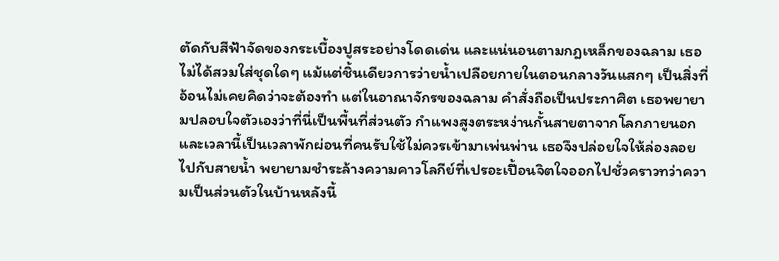ตัดกับสีฟ้าจัดของกระเบื้องปูสระอย่างโดดเด่น และแน่นอนตามกฎเหล็กของฉลาม เธอไม่ได้สวมใส่ชุดใดๆ แม้แต่ชิ้นเดียวการว่ายน้ำเปลือยกายในตอนกลางวันแสกๆ เป็นสิ่งที่อ้อนไม่เคยคิดว่าจะต้องทำ แต่ในอาณาจักรของฉลาม คำสั่งถือเป็นประกาศิต เธอพยายามปลอบใจตัวเองว่าที่นี่เป็นพื้นที่ส่วนตัว กำแพงสูงตระหง่านกั้นสายตาจากโลกภายนอก และเวลานี้เป็นเวลาพักผ่อนที่คนรับใช้ไม่ควรเข้ามาเพ่นพ่าน เธอจึงปล่อยใจให้ล่องลอยไปกับสายน้ำ พยายามชำระล้างความคาวโลกีย์ที่เปรอะเปื้อนจิตใจออกไปชั่วคราวทว่าความเป็นส่วนตัวในบ้านหลังนี้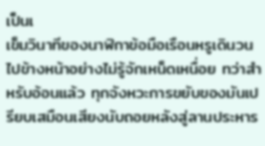เป็นเ
เข็มวินาทีของนาฬิกาข้อมือเรือนหรูเดินวนไปข้างหน้าอย่างไม่รู้จักเหน็ดเหนื่อย ทว่าสำหรับอ้อนแล้ว ทุกจังหวะการขยับของมันเปรียบเสมือนเสียงนับถอยหลังสู่ลานประหาร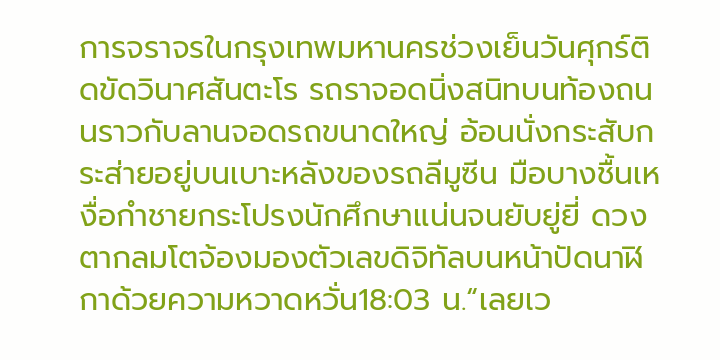การจราจรในกรุงเทพมหานครช่วงเย็นวันศุกร์ติดขัดวินาศสันตะโร รถราจอดนิ่งสนิทบนท้องถนนราวกับลานจอดรถขนาดใหญ่ อ้อนนั่งกระสับกระส่ายอยู่บนเบาะหลังของรถลีมูซีน มือบางชื้นเหงื่อกำชายกระโปรงนักศึกษาแน่นจนยับยู่ยี่ ดวงตากลมโตจ้องมองตัวเลขดิจิทัลบนหน้าปัดนาฬิกาด้วยความหวาดหวั่น18:03 น.“เลยเว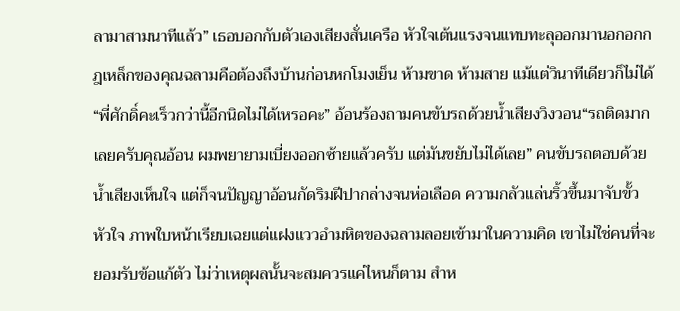ลามาสามนาทีแล้ว” เธอบอกกับตัวเองเสียงสั่นเครือ หัวใจเต้นแรงจนแทบทะลุออกมานอกอกกฎเหล็กของคุณฉลามคือต้องถึงบ้านก่อนหกโมงเย็น ห้ามขาด ห้ามสาย แม้แต่วินาทีเดียวก็ไม่ได้“พี่ศักดิ์คะเร็วกว่านี้อีกนิดไม่ได้เหรอคะ” อ้อนร้องถามคนขับรถด้วยน้ำเสียงวิงวอน“รถติดมากเลยครับคุณอ้อน ผมพยายามเบี่ยงออกซ้ายแล้วครับ แต่มันขยับไม่ได้เลย” คนขับรถตอบด้วยน้ำเสียงเห็นใจ แต่ก็จนปัญญาอ้อนกัดริมฝีปากล่างจนห่อเลือด ความกลัวแล่นริ้วขึ้นมาจับขั้วหัวใจ ภาพใบหน้าเรียบเฉยแต่แฝงแววอำมหิตของฉลามลอยเข้ามาในความคิด เขาไม่ใช่คนที่จะยอมรับข้อแก้ตัว ไม่ว่าเหตุผลนั้นจะสมควรแค่ไหนก็ตาม สำห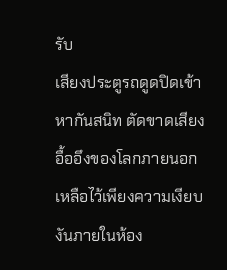รับ
เสียงประตูรถดูดปิดเข้าหากันสนิท ตัดขาดเสียงอื้ออึงของโลกภายนอก เหลือไว้เพียงความเงียบงันภายในห้อง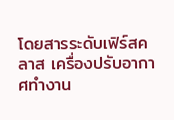โดยสารระดับเฟิร์สคลาส เครื่องปรับอากาศทำงาน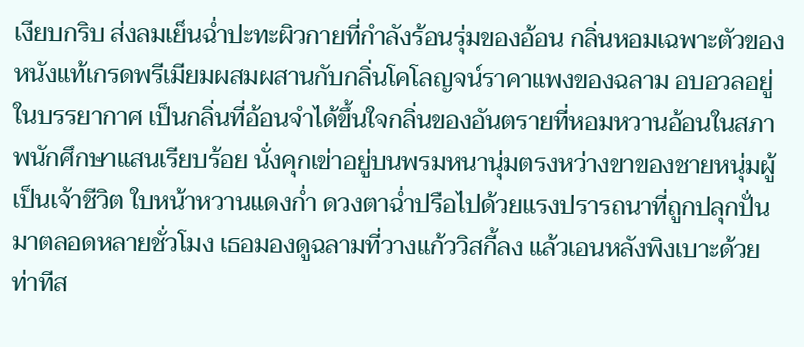เงียบกริบ ส่งลมเย็นฉ่ำปะทะผิวกายที่กำลังร้อนรุ่มของอ้อน กลิ่นหอมเฉพาะตัวของหนังแท้เกรดพรีเมียมผสมผสานกับกลิ่นโคโลญจน์ราคาแพงของฉลาม อบอวลอยู่ในบรรยากาศ เป็นกลิ่นที่อ้อนจำได้ขึ้นใจกลิ่นของอันตรายที่หอมหวานอ้อนในสภาพนักศึกษาแสนเรียบร้อย นั่งคุกเข่าอยู่บนพรมหนานุ่มตรงหว่างขาของชายหนุ่มผู้เป็นเจ้าชีวิต ใบหน้าหวานแดงก่ำ ดวงตาฉ่ำปรือไปด้วยแรงปรารถนาที่ถูกปลุกปั่นมาตลอดหลายชั่วโมง เธอมองดูฉลามที่วางแก้ววิสกี้ลง แล้วเอนหลังพิงเบาะด้วยท่าทีส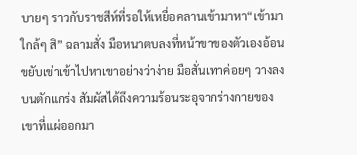บายๆ ราวกับราชสีห์ที่รอให้เหยื่อคลานเข้ามาหา“เข้ามาใกล้ๆ สิ” ฉลามสั่ง มือหนาตบลงที่หน้าขาของตัวเองอ้อนขยับเข่าเข้าไปหาเขาอย่างว่าง่าย มือสั่นเทาค่อยๆ วางลงบนตักแกร่ง สัมผัสได้ถึงความร้อนระอุจากร่างกายของเขาที่แผ่ออกมา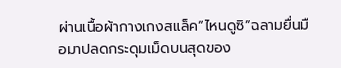ผ่านเนื้อผ้ากางเกงสแล็ค“ไหนดูซิ”ฉลามยื่นมือมาปลดกระดุมเม็ดบนสุดของ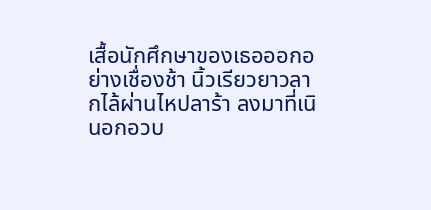เสื้อนักศึกษาของเธอออกอย่างเชื่องช้า นิ้วเรียวยาวลากไล้ผ่านไหปลาร้า ลงมาที่เนินอกอวบ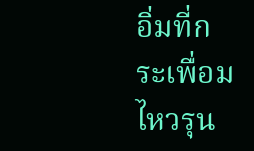อิ่มที่กระเพื่อมไหวรุน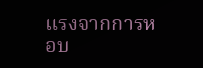แรงจากการหอบ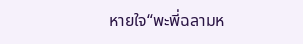หายใจ“พะพี่ฉลามห